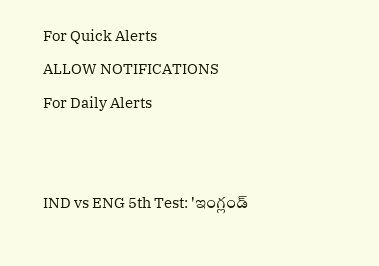For Quick Alerts
ALLOW NOTIFICATIONS
For Daily Alerts


IND vs ENG 5th Test: 'ఇంగ్లండ్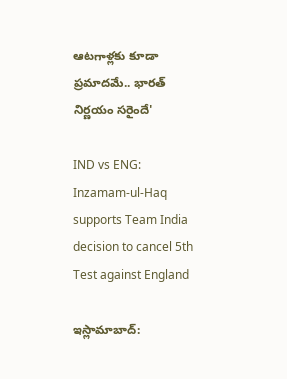ఆటగాళ్లకు కూడా ప్రమాదమే.. భారత్‌ నిర్ణయం సరైందే'

IND vs ENG: Inzamam-ul-Haq supports Team India decision to cancel 5th Test against England

ఇస్లామాబాద్: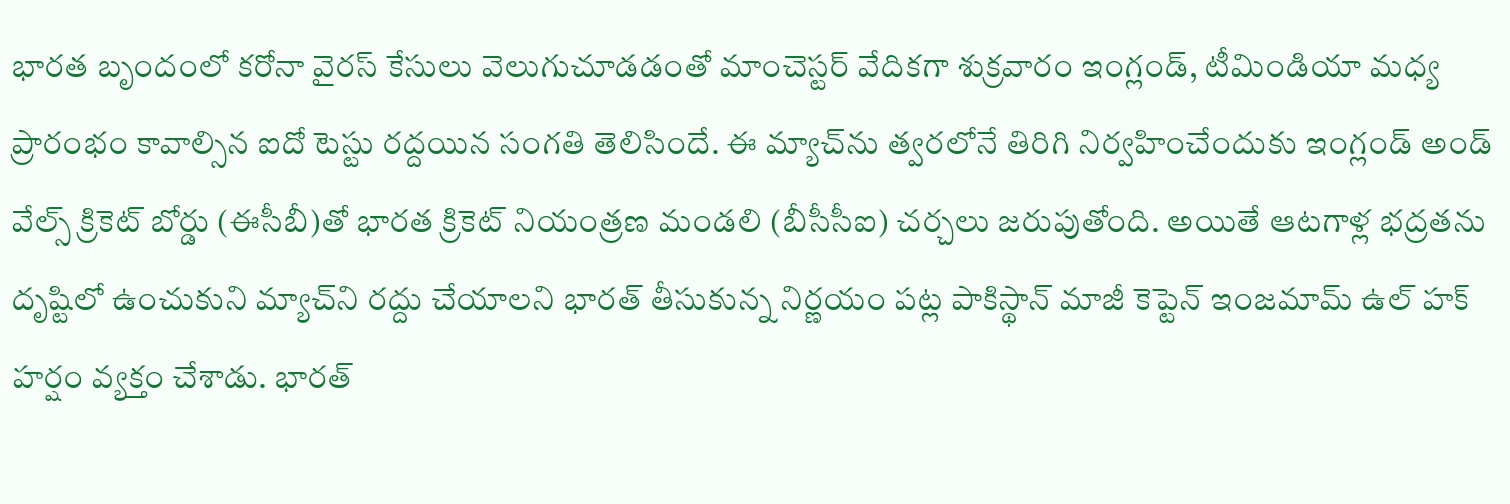భారత బృందంలో కరోనా వైరస్ కేసులు వెలుగుచూడడంతో మాంచెస్టర్‌ వేదికగా శుక్రవారం ఇంగ్లండ్, టీమిండియా మధ్య ప్రారంభం కావాల్సిన ఐదో టెస్టు రద్దయిన సంగతి తెలిసిందే. ఈ మ్యాచ్‌ను త్వరలోనే తిరిగి నిర్వహించేందుకు ఇంగ్లండ్ అండ్ వేల్స్‌ క్రికెట్‌ బోర్డు (ఈసీబీ)తో భారత క్రికెట్ నియంత్రణ మండలి (బీసీసీఐ) చర్చలు జరుపుతోంది. అయితే ఆటగాళ్ల భద్రతను దృష్టిలో ఉంచుకుని మ్యాచ్‌ని రద్దు చేయాలని భారత్ తీసుకున్న నిర్ణయం పట్ల పాకిస్థాన్‌ మాజీ కెప్టెన్‌ ఇంజమామ్‌ ఉల్‌ హక్‌ హర్షం వ్యక్తం చేశాడు. భారత్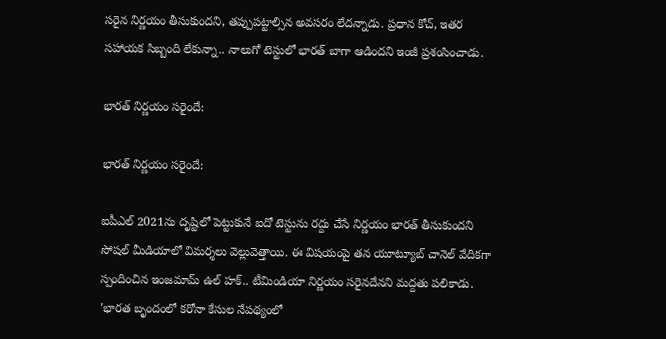సరైన నిర్ణయం తీసుకుందని, తప్పుపట్టాల్సిన అవసరం లేదన్నాడు. ప్రధాన కోచ్‌, ఇతర సహాయక సిబ్బంది లేకున్నా.. నాలుగో టెస్టులో భారత్‌ బాగా ఆడిందని ఇంజీ ప్రశంసించాడు.

భారత్‌ నిర్ణయం సరైందే:

భారత్‌ నిర్ణయం సరైందే:

ఐపీఎల్‌ 2021ను దృష్టిలో పెట్టుకునే ఐదో టెస్టును రద్దు చేసే నిర్ణయం భారత్ తీసుకుందని సోషల్ మీడియాలో విమర్శలు వెల్లువెత్తాయి. ఈ విషయంపై తన యూట్యూబ్‌ చానెల్‌ వేదికగా స్పందించిన ఇంజమామ్‌ ఉల్‌ హక్‌.. టీమిండియా నిర్ణయం సరైనదేనని మద్దతు పలికాడు. 'భారత బృందంలో కరోనా కేసుల నేపథ్యంలో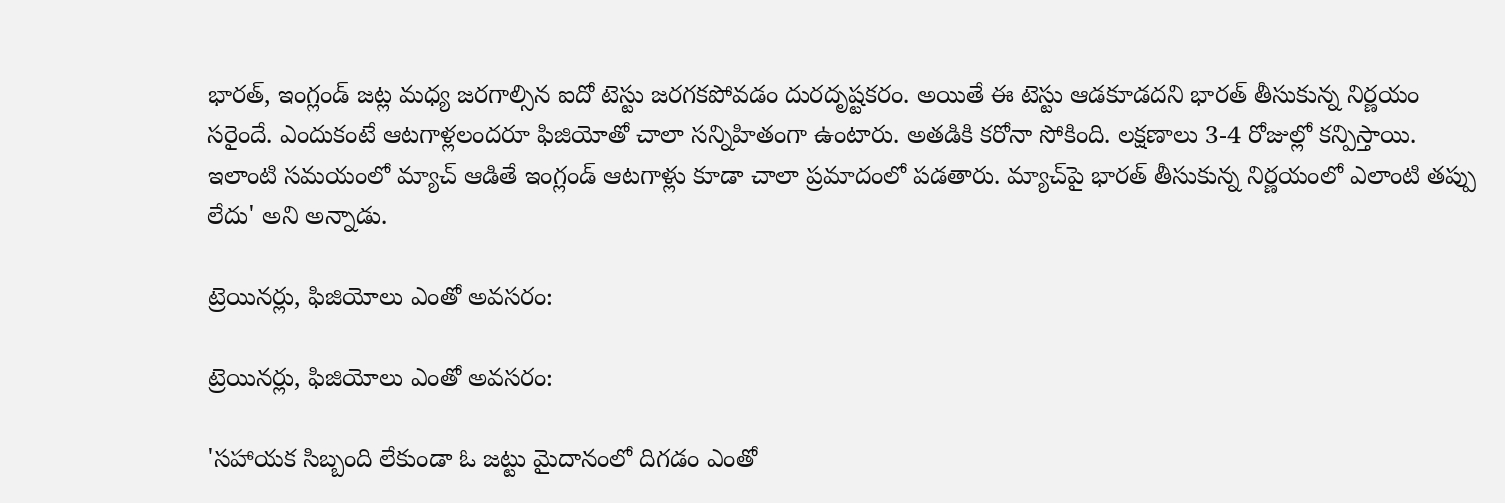భారత్, ఇంగ్లండ్ జట్ల మధ్య జరగాల్సిన ఐదో టెస్టు జరగకపోవడం దురదృష్టకరం. అయితే ఈ టెస్టు ఆడకూడదని భారత్ తీసుకున్న నిర్ణయం సరైందే. ఎందుకంటే ఆటగాళ్లలందరూ ఫిజియోతో చాలా సన్నిహితంగా ఉంటారు. అతడికి కరోనా సోకింది. లక్షణాలు 3-4 రోజుల్లో కన్పిస్తాయి. ఇలాంటి సమయంలో మ్యాచ్‌ ఆడితే ఇంగ్లండ్ ఆటగాళ్లు కూడా చాలా ప్రమాదంలో పడతారు. మ్యాచ్‌పై భారత్ తీసుకున్న నిర్ణయంలో ఎలాంటి తప్పు లేదు' అని అన్నాడు.

ట్రెయినర్లు, ఫిజియోలు ఎంతో అవసరం:

ట్రెయినర్లు, ఫిజియోలు ఎంతో అవసరం:

'సహాయక సిబ్బంది లేకుండా ఓ జట్టు మైదానంలో దిగడం ఎంతో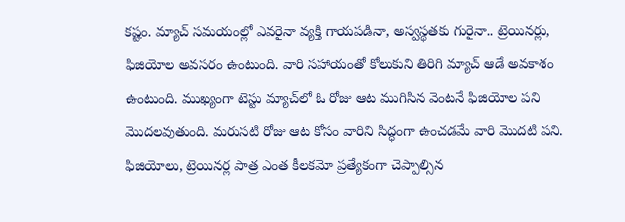కష్టం. మ్యాచ్ సమయంల్లో ఎవరైనా వ్యక్తి గాయపడినా, అస్వస్థతకు గురైనా.. ట్రెయినర్లు, ఫిజియోల అవసరం ఉంటుంది. వారి సహాయంతో కోలుకుని తిరిగి మ్యాచ్‌ ఆడే అవకాశం ఉంటుంది. ముఖ్యంగా టెస్టు మ్యాచ్‌లో ఓ రోజు ఆట ముగిసిన వెంటనే ఫిజియోల పని మొదలవుతుంది. మరుసటి రోజు ఆట కోసం వారిని సిద్ధంగా ఉంచడమే వారి మొదటి పని. ఫిజియోలు, ట్రెయినర్ల పాత్ర ఎంత కీలకమో ప్రత్యేకంగా చెప్పాల్సిన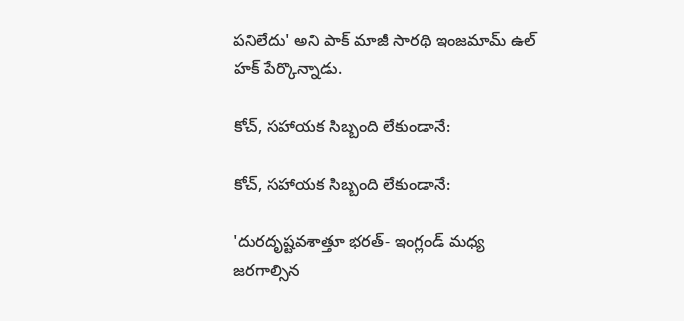పనిలేదు' అని పాక్ మాజీ సారథి ఇంజమామ్‌ ఉల్‌ హక్‌ పేర్కొన్నాడు.

కోచ్‌, సహాయక సిబ్బంది లేకుండానే:

కోచ్‌, సహాయక సిబ్బంది లేకుండానే:

'దురదృష్టవశాత్తూ భరత్- ఇంగ్లండ్‌ మధ్య జరగాల్సిన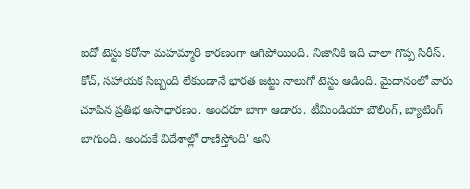ఐదో టెస్టు కరోనా మహమ్మారి కారణంగా ఆగిపోయింది. నిజానికి ఇది చాలా గొప్ప సిరీస్‌. కోచ్‌, సహాయక సిబ్బంది లేకుండానే భారత జట్టు నాలుగో టెస్టు ఆడింది. మైదానంలో వారు చూపిన ప్రతిభ అసాధారణం. అందరూ బాగా ఆడారు. టీమిండియా బౌలింగ్, బ్యాటింగ్ బాగుంది. అందుకే విదేశాల్లో రాణిస్తోంది' అని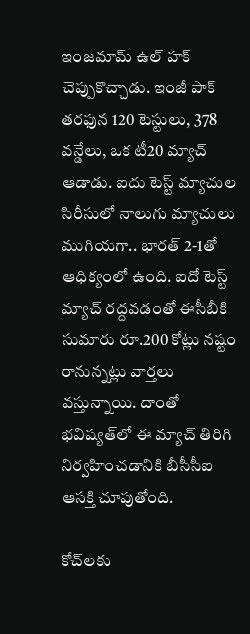ఇంజమామ్‌ ఉల్‌ హక్‌ చెప్పుకొచ్చాడు. ఇంజీ పాక్ తరఫున 120 టెస్టులు, 378 వన్డేలు, ఒక టీ20 మ్యాచ్ ఆడాడు. ఐదు టెస్ట్ మ్యాచుల సిరీసులో నాలుగు మ్యాచులు ముగియగా.. భారత్ 2-1తో ఆధిక్యంలో ఉంది. ఐదో టెస్ట్ మ్యాచ్‌ రద్దవడంతో ఈసీబీకి సుమారు రూ.200 కోట్లు నష్టం రానున్నట్లు వార్తలు వస్తున్నాయి. దాంతో భవిష్యత్‌లో ఈ మ్యాచ్ తిరిగి నిర్వహించడానికి బీసీసీఐ ఆసక్తి చూపుతోంది.

కోచ్‌లకు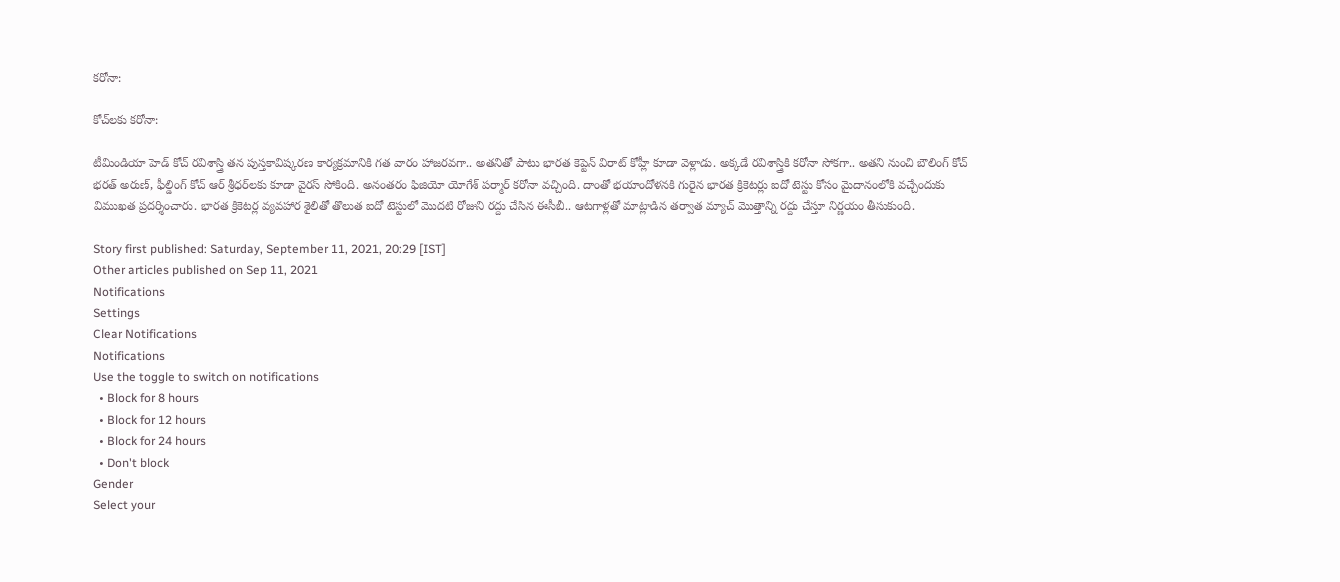కరోనా:

కోచ్‌లకు కరోనా:

టీమిండియా హెడ్ కోచ్ రవిశాస్త్రి తన పుస్తకావిష్కరణ కార్యక్రమానికి గత వారం హాజరవగా.. అతనితో పాటు భారత కెప్టెన్ విరాట్ కోహ్లీ కూడా వెళ్లాడు. అక్కడే రవిశాస్త్రికి కరోనా సోకగా.. అతని నుంచి బౌలింగ్ కోచ్ భరత్ అరుణ్‌, ఫీల్డింగ్ కోచ్ ఆర్ శ్రీధర్‌లకు కూడా వైరస్ సోకింది. అనంతరం ఫిజియో యోగేశ్ పర్మార్‌‌‌‌ కరోనా వచ్చింది. దాంతో భయాందోళనకి గురైన భారత క్రికెటర్లు ఐదో టెస్టు కోసం మైదానంలోకి వచ్చేందుకు విముఖత ప్రదర్శించారు. భారత క్రికెటర్ల వ్యవహార శైలితో తొలుత ఐదో టెస్టులో మొదటి రోజుని రద్దు చేసిన ఈసీబీ.. ఆటగాళ్లతో మాట్లాడిన తర్వాత మ్యాచ్ మొత్తాన్ని రద్దు చేస్తూ నిర్ణయం తీసుకుంది.

Story first published: Saturday, September 11, 2021, 20:29 [IST]
Other articles published on Sep 11, 2021
Notifications
Settings
Clear Notifications
Notifications
Use the toggle to switch on notifications
  • Block for 8 hours
  • Block for 12 hours
  • Block for 24 hours
  • Don't block
Gender
Select your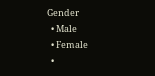Gender
  • Male
  • Female
  •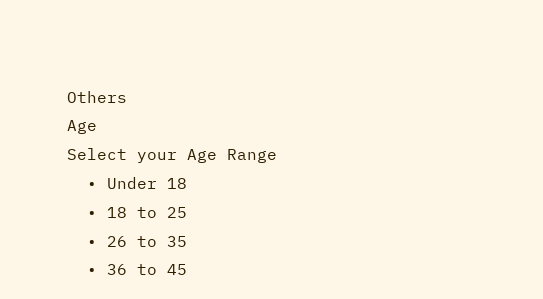Others
Age
Select your Age Range
  • Under 18
  • 18 to 25
  • 26 to 35
  • 36 to 45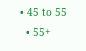• 45 to 55
  • 55+